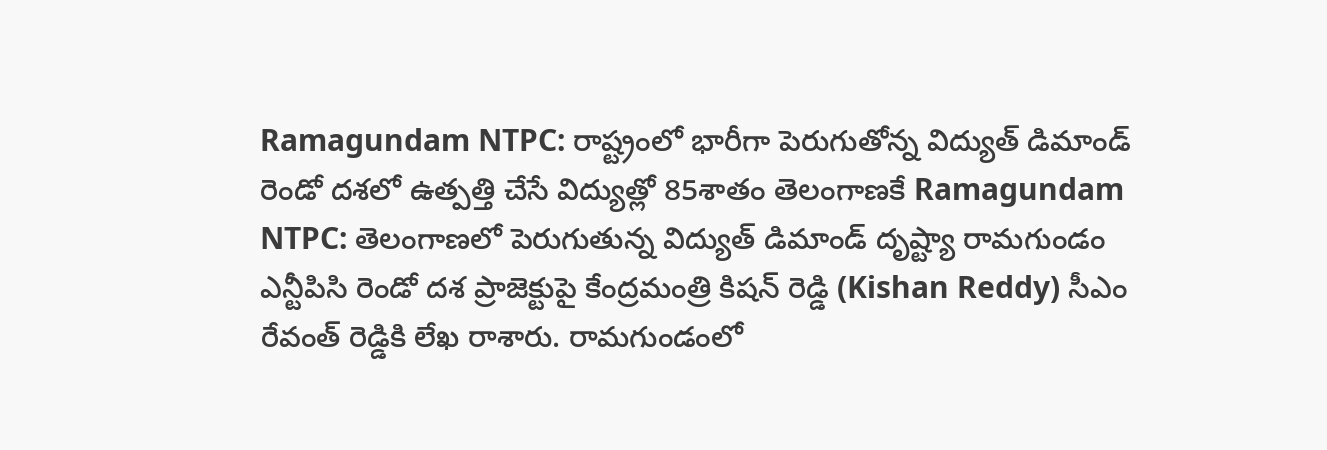Ramagundam NTPC: రాష్ట్రంలో భారీగా పెరుగుతోన్న విద్యుత్ డిమాండ్
రెండో దశలో ఉత్పత్తి చేసే విద్యుత్లో 85శాతం తెలంగాణకే Ramagundam NTPC: తెలంగాణలో పెరుగుతున్న విద్యుత్ డిమాండ్ దృష్ట్యా రామగుండం ఎన్టీపిసి రెండో దశ ప్రాజెక్టుపై కేంద్రమంత్రి కిషన్ రెడ్డి (Kishan Reddy) సీఎం రేవంత్ రెడ్డికి లేఖ రాశారు. రామగుండంలో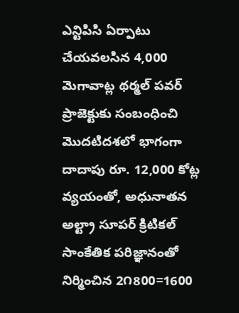ఎన్టిపిసి ఏర్పాటు చేయవలసిన 4,000 మెగావాట్ల థర్మల్ పవర్ ప్రాజెక్టుకు సంబంధించి మొదటిదశలో భాగంగా దాదాపు రూ. 12,000 కోట్ల వ్యయంతో, అధునాతన అల్ట్రా సూపర్ క్రిటికల్ సాంకేతిక పరిజ్ఞానంతో నిర్మించిన 2౧800=1600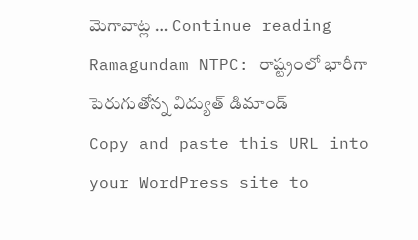మెగావాట్ల … Continue reading Ramagundam NTPC: రాష్ట్రంలో భారీగా పెరుగుతోన్న విద్యుత్ డిమాండ్
Copy and paste this URL into your WordPress site to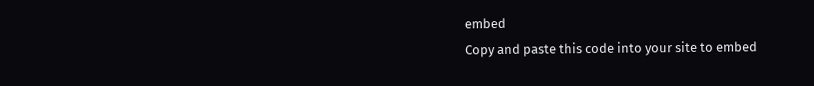embed
Copy and paste this code into your site to embed